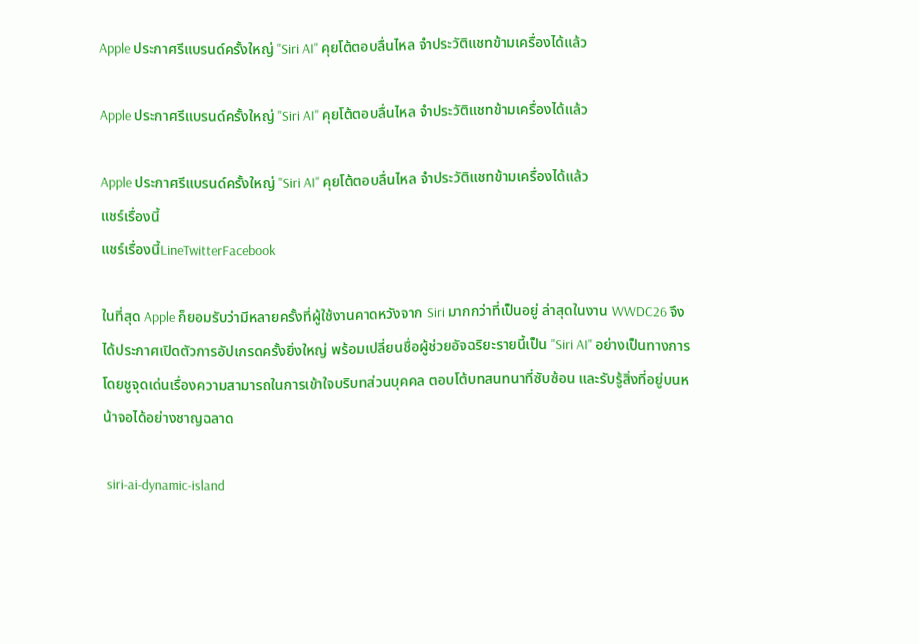Apple ประกาศรีแบรนด์ครั้งใหญ่ "Siri AI" คุยโต้ตอบลื่นไหล จำประวัติแชทข้ามเครื่องได้แล้ว

Apple ประกาศรีแบรนด์ครั้งใหญ่ "Siri AI" คุยโต้ตอบลื่นไหล จำประวัติแชทข้ามเครื่องได้แล้ว

Apple ประกาศรีแบรนด์ครั้งใหญ่ "Siri AI" คุยโต้ตอบลื่นไหล จำประวัติแชทข้ามเครื่องได้แล้ว
แชร์เรื่องนี้
แชร์เรื่องนี้LineTwitterFacebook

ในที่สุด Apple ก็ยอมรับว่ามีหลายครั้งที่ผู้ใช้งานคาดหวังจาก Siri มากกว่าที่เป็นอยู่ ล่าสุดในงาน WWDC26 จึงได้ประกาศเปิดตัวการอัปเกรดครั้งยิ่งใหญ่ พร้อมเปลี่ยนชื่อผู้ช่วยอัจฉริยะรายนี้เป็น "Siri AI" อย่างเป็นทางการ โดยชูจุดเด่นเรื่องความสามารถในการเข้าใจบริบทส่วนบุคคล ตอบโต้บทสนทนาที่ซับซ้อน และรับรู้สิ่งที่อยู่บนหน้าจอได้อย่างชาญฉลาด

 siri-ai-dynamic-island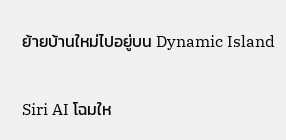ย้ายบ้านใหม่ไปอยู่บน Dynamic Island

Siri AI โฉมให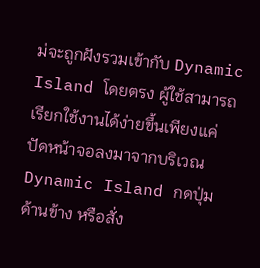ม่จะถูกฝังรวมเข้ากับ Dynamic Island โดยตรง ผู้ใช้สามารถเรียกใช้งานได้ง่ายขึ้นเพียงแค่ปัดหน้าจอลงมาจากบริเวณ Dynamic Island กดปุ่มด้านข้าง หรือสั่ง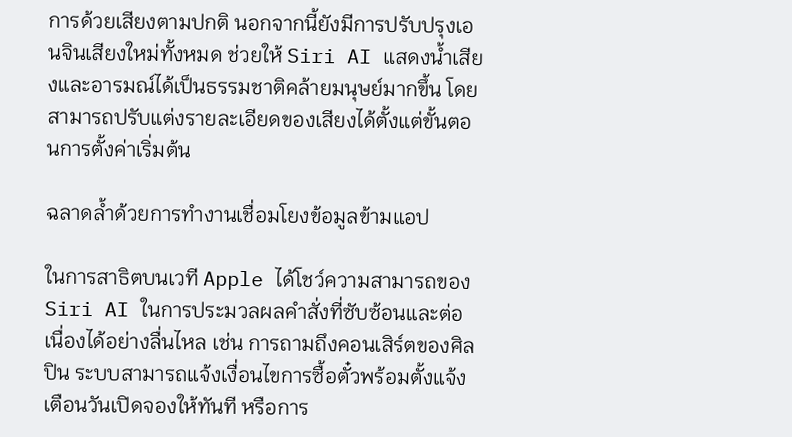การด้วยเสียงตามปกติ นอกจากนี้ยังมีการปรับปรุงเอนจินเสียงใหม่ทั้งหมด ช่วยให้ Siri AI แสดงน้ำเสียงและอารมณ์ได้เป็นธรรมชาติคล้ายมนุษย์มากขึ้น โดยสามารถปรับแต่งรายละเอียดของเสียงได้ตั้งแต่ขั้นตอนการตั้งค่าเริ่มต้น

ฉลาดล้ำด้วยการทำงานเชื่อมโยงข้อมูลข้ามแอป

ในการสาธิตบนเวที Apple ได้โชว์ความสามารถของ Siri AI ในการประมวลผลคำสั่งที่ซับซ้อนและต่อเนื่องได้อย่างลื่นไหล เช่น การถามถึงคอนเสิร์ตของศิลปิน ระบบสามารถแจ้งเงื่อนไขการซื้อตั๋วพร้อมตั้งแจ้งเตือนวันเปิดจองให้ทันที หรือการ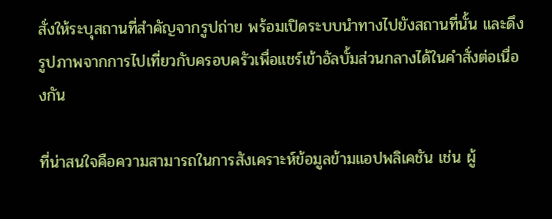สั่งให้ระบุสถานที่สำคัญจากรูปถ่าย พร้อมเปิดระบบนำทางไปยังสถานที่นั้น และดึงรูปภาพจากการไปเที่ยวกับครอบครัวเพื่อแชร์เข้าอัลบั้มส่วนกลางได้ในคำสั่งต่อเนื่องกัน

ที่น่าสนใจคือความสามารถในการสังเคราะห์ข้อมูลข้ามแอปพลิเคชัน เช่น ผู้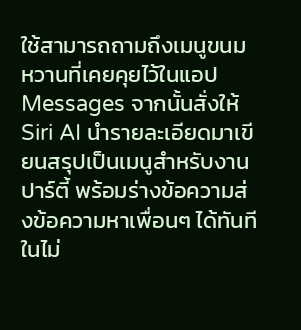ใช้สามารถถามถึงเมนูขนมหวานที่เคยคุยไว้ในแอป Messages จากนั้นสั่งให้ Siri AI นำรายละเอียดมาเขียนสรุปเป็นเมนูสำหรับงานปาร์ตี้ พร้อมร่างข้อความส่งข้อความหาเพื่อนๆ ได้ทันทีในไม่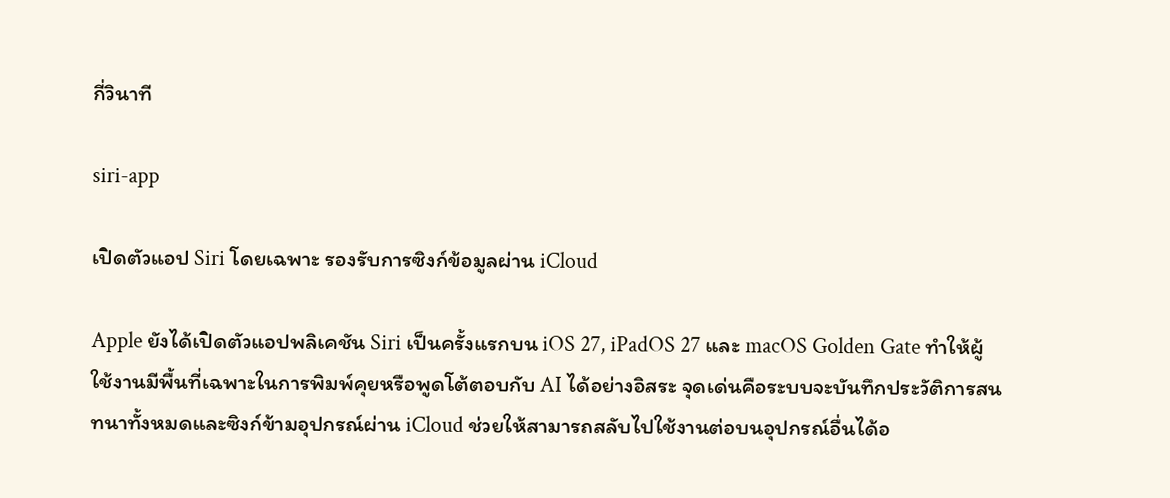กี่วินาที

siri-app

เปิดตัวแอป Siri โดยเฉพาะ รองรับการซิงก์ข้อมูลผ่าน iCloud

Apple ยังได้เปิดตัวแอปพลิเคชัน Siri เป็นครั้งแรกบน iOS 27, iPadOS 27 และ macOS Golden Gate ทำให้ผู้ใช้งานมีพื้นที่เฉพาะในการพิมพ์คุยหรือพูดโต้ตอบกับ AI ได้อย่างอิสระ จุดเด่นคือระบบจะบันทึกประวัติการสนทนาทั้งหมดและซิงก์ข้ามอุปกรณ์ผ่าน iCloud ช่วยให้สามารถสลับไปใช้งานต่อบนอุปกรณ์อื่นได้อ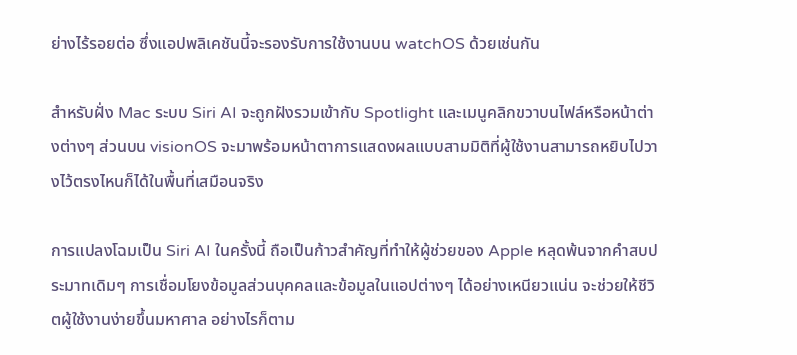ย่างไร้รอยต่อ ซึ่งแอปพลิเคชันนี้จะรองรับการใช้งานบน watchOS ด้วยเช่นกัน

สำหรับฝั่ง Mac ระบบ Siri AI จะถูกฝังรวมเข้ากับ Spotlight และเมนูคลิกขวาบนไฟล์หรือหน้าต่างต่างๆ ส่วนบน visionOS จะมาพร้อมหน้าตาการแสดงผลแบบสามมิติที่ผู้ใช้งานสามารถหยิบไปวางไว้ตรงไหนก็ได้ในพื้นที่เสมือนจริง

การแปลงโฉมเป็น Siri AI ในครั้งนี้ ถือเป็นก้าวสำคัญที่ทำให้ผู้ช่วยของ Apple หลุดพ้นจากคำสบประมาทเดิมๆ การเชื่อมโยงข้อมูลส่วนบุคคลและข้อมูลในแอปต่างๆ ได้อย่างเหนียวแน่น จะช่วยให้ชีวิตผู้ใช้งานง่ายขึ้นมหาศาล อย่างไรก็ตาม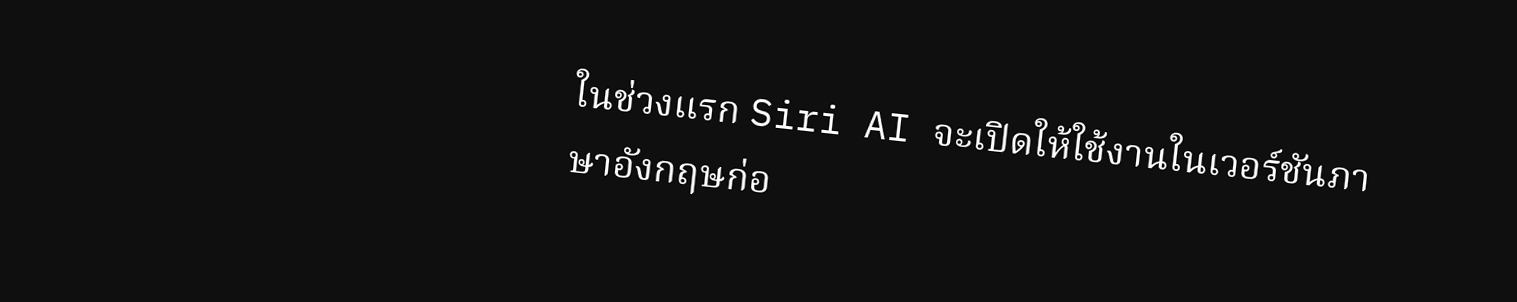ในช่วงแรก Siri AI จะเปิดให้ใช้งานในเวอร์ชันภาษาอังกฤษก่อ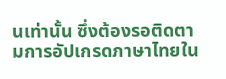นเท่านั้น ซึ่งต้องรอติดตามการอัปเกรดภาษาไทยใน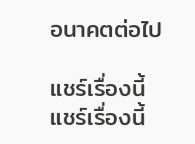อนาคตต่อไป

แชร์เรื่องนี้
แชร์เรื่องนี้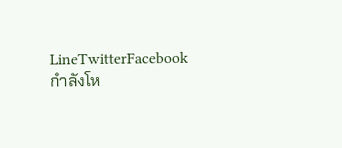LineTwitterFacebook
กำลังโห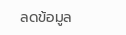ลดข้อมูล